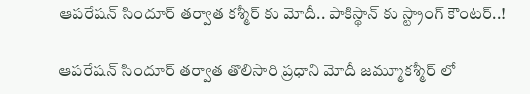ఆపరేషన్ సిందూర్ తర్వాత కశ్మీర్ కు మోదీ.. పాకిస్థాన్ కు స్ట్రాంగ్ కౌంటర్..!

ఆపరేషన్ సిందూర్ తర్వాత తొలిసారి ప్రధాని మోదీ జమ్మూకశ్మీర్ లో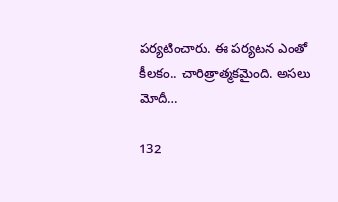పర్యటించారు. ఈ పర్యటన ఎంతో కీలకం.. చారిత్రాత్మకమైంది. అసలు మోదీ…

132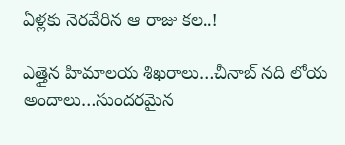ఏళ్లకు నెరవేరిన ఆ రాజు కల..!

ఎత్తైన హిమాలయ శిఖరాలు…చీనాబ్ నది లోయ అందాలు…సుందరమైన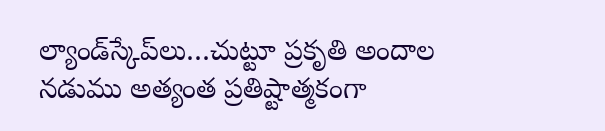ల్యాండ్‌స్కేప్‌లు…చుట్టూ ప్రకృతి అందాల నడుము అత్యంత ప్రతిష్టాత్మకంగా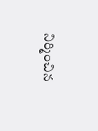నిర్మించిన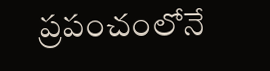ప్రపంచంలోనే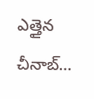ఎత్తైన చీనాబ్…